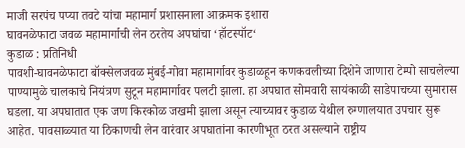माजी सरपंच पप्या तवटे यांचा महामार्ग प्रशासनाला आक्रमक इशारा
घावनळेफाटा जवळ महामार्गाची लेन ठरतेय अपघांचा ‘हॉटस्पॉट‘
कुडाळ : प्रतिनिधी
पावशी-घावनळेफाटा बॉक्सेलजवळ मुंबई-गोवा महामार्गावर कुडाळहून कणकवलीच्या दिशेने जाणारा टेम्पो साचलेल्या पाण्यामुळे चालकाचे नियंत्रण सुटून महामार्गावर पलटी झाला. हा अपघात सोमवारी सायंकाळी साडेपाचच्या सुमारास घडला. या अपघातात एक जण किरकोळ जखमी झाला असून त्याच्यावर कुडाळ येथील रुग्णालयात उपचार सुरू आहेत. पावसाळ्यात या ठिकाणची लेन वारंवार अपघातांना कारणीभूत ठरत असल्याने राष्ट्रीय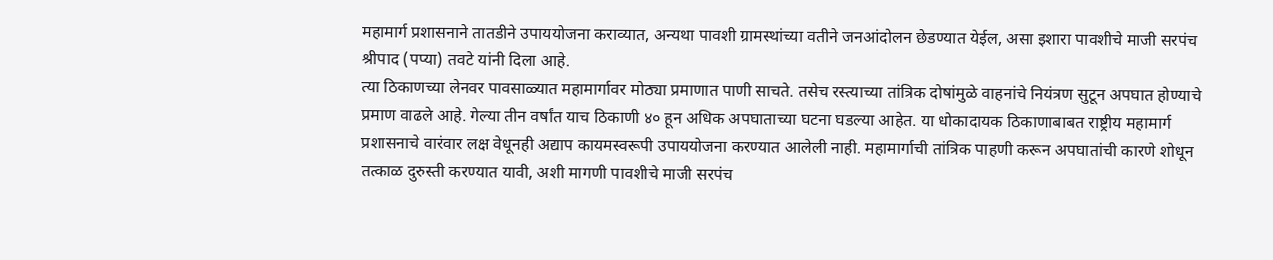महामार्ग प्रशासनाने तातडीने उपाययोजना कराव्यात, अन्यथा पावशी ग्रामस्थांच्या वतीने जनआंदोलन छेडण्यात येईल, असा इशारा पावशीचे माजी सरपंच श्रीपाद (पप्या) तवटे यांनी दिला आहे.
त्या ठिकाणच्या लेनवर पावसाळ्यात महामार्गावर मोठ्या प्रमाणात पाणी साचते. तसेच रस्त्याच्या तांत्रिक दोषांमुळे वाहनांचे नियंत्रण सुटून अपघात होण्याचे प्रमाण वाढले आहे. गेल्या तीन वर्षांत याच ठिकाणी ४० हून अधिक अपघाताच्या घटना घडल्या आहेत. या धोकादायक ठिकाणाबाबत राष्ट्रीय महामार्ग प्रशासनाचे वारंवार लक्ष वेधूनही अद्याप कायमस्वरूपी उपाययोजना करण्यात आलेली नाही. महामार्गाची तांत्रिक पाहणी करून अपघातांची कारणे शोधून तत्काळ दुरुस्ती करण्यात यावी, अशी मागणी पावशीचे माजी सरपंच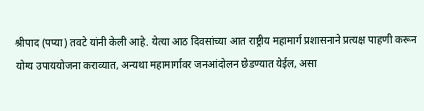श्रीपाद (पप्या) तवटे यांनी केली आहे. येत्या आठ दिवसांच्या आत राष्ट्रीय महामार्ग प्रशासनाने प्रत्यक्ष पाहणी करून योग्य उपाययोजना कराव्यात, अन्यथा महामार्गावर जनआंदोलन छेडण्यात येईल, असा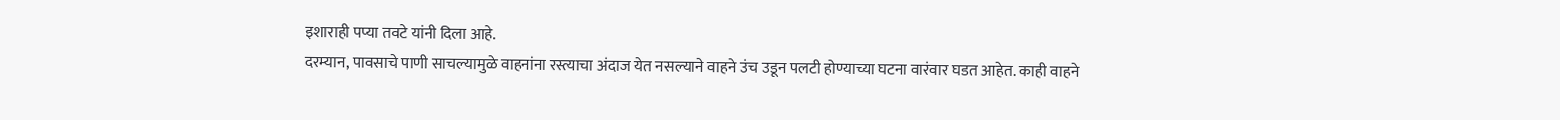इशाराही पप्या तवटे यांनी दिला आहे.
दरम्यान, पावसाचे पाणी साचल्यामुळे वाहनांना रस्त्याचा अंदाज येत नसल्याने वाहने उंच उडून पलटी होण्याच्या घटना वारंवार घडत आहेत. काही वाहने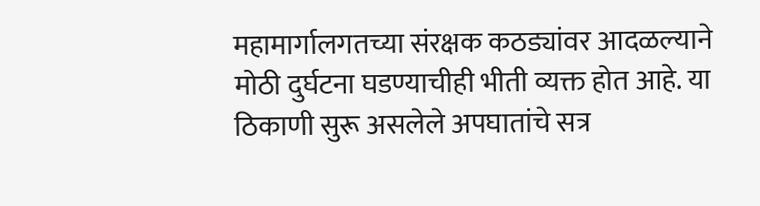महामार्गालगतच्या संरक्षक कठड्यांवर आदळल्याने मोठी दुर्घटना घडण्याचीही भीती व्यक्त होत आहे. या ठिकाणी सुरू असलेले अपघातांचे सत्र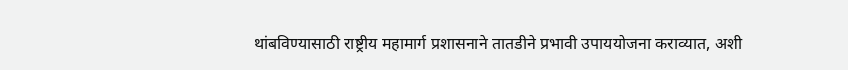थांबविण्यासाठी राष्ट्रीय महामार्ग प्रशासनाने तातडीने प्रभावी उपाययोजना कराव्यात, अशी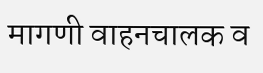मागणी वाहनचालक व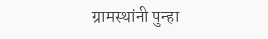ग्रामस्थांनी पुन्हा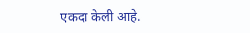एकदा केली आहे.